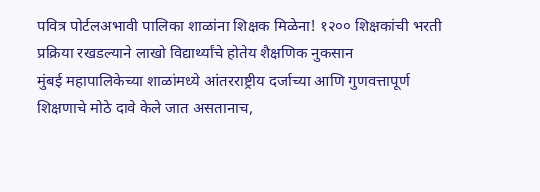पवित्र पोर्टलअभावी पालिका शाळांना शिक्षक मिळेना! १२०० शिक्षकांची भरती प्रक्रिया रखडल्याने लाखो विद्यार्थ्यांचे होतेय शैक्षणिक नुकसान
मुंबई महापालिकेच्या शाळांमध्ये आंतरराष्ट्रीय दर्जाच्या आणि गुणवत्तापूर्ण शिक्षणाचे मोठे दावे केले जात असतानाच,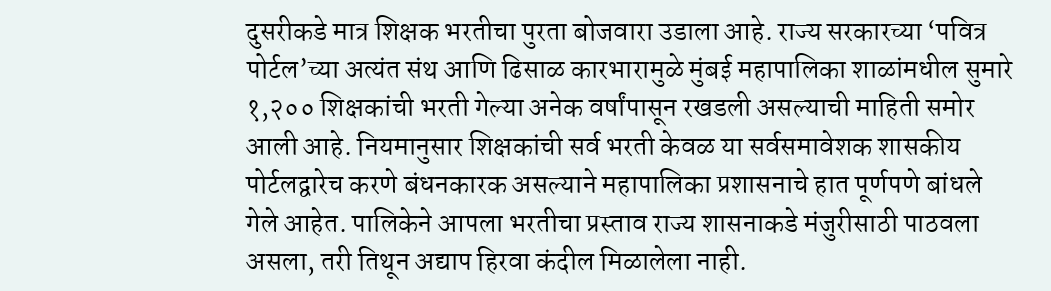दुसरीकडे मात्र शिक्षक भरतीचा पुरता बोजवारा उडाला आहे. राज्य सरकारच्या ‘पवित्र पोर्टल’च्या अत्यंत संथ आणि ढिसाळ कारभारामुळे मुंबई महापालिका शाळांमधील सुमारे १,२०० शिक्षकांची भरती गेल्या अनेक वर्षांपासून रखडली असल्याची माहिती समोर आली आहे. नियमानुसार शिक्षकांची सर्व भरती केवळ या सर्वसमावेशक शासकीय पोर्टलद्वारेच करणे बंधनकारक असल्याने महापालिका प्रशासनाचे हात पूर्णपणे बांधले गेले आहेत. पालिकेने आपला भरतीचा प्रस्ताव राज्य शासनाकडे मंजुरीसाठी पाठवला असला, तरी तिथून अद्याप हिरवा कंदील मिळालेला नाही.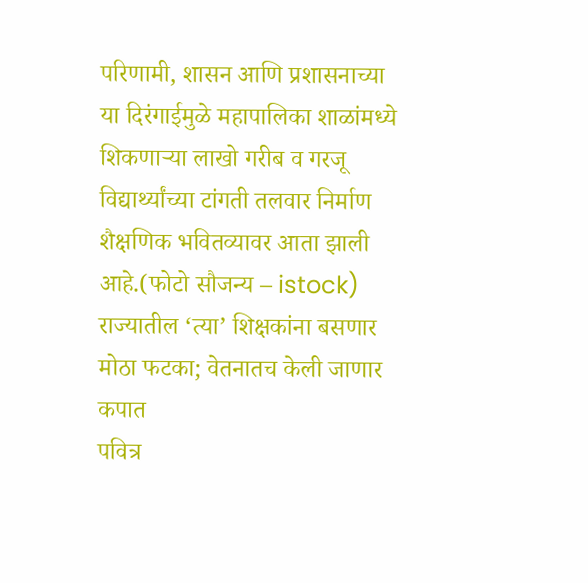परिणामी, शासन आणि प्रशासनाच्या या दिरंगाईमुळे महापालिका शाळांमध्ये शिकणाऱ्या लाखो गरीब व गरजू विद्यार्थ्यांच्या टांगती तलवार निर्माण शैक्षणिक भवितव्यावर आता झाली आहे.(फोटो सौजन्य – istock)
राज्यातील ‘त्या’ शिक्षकांना बसणार मोठा फटका; वेतनातच केली जाणार कपात
पवित्र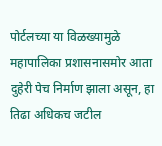पोर्टलच्या या विळख्यामुळे महापालिका प्रशासनासमोर आता दुहेरी पेच निर्माण झाला असून, हा तिढा अधिकच जटील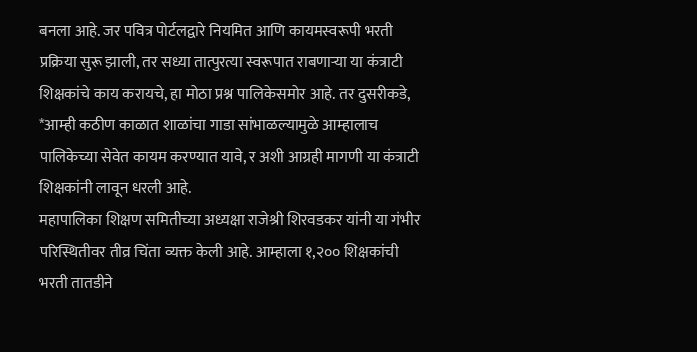बनला आहे. जर पवित्र पोर्टलद्वारे नियमित आणि कायमस्वरूपी भरती प्रक्रिया सुरू झाली, तर सध्या तात्पुरत्या स्वरूपात राबणाऱ्या या कंत्राटी शिक्षकांचे काय करायचे, हा मोठा प्रश्न पालिकेसमोर आहे. तर दुसरीकडे, *आम्ही कठीण काळात शाळांचा गाडा सांभाळल्यामुळे आम्हालाच पालिकेच्या सेवेत कायम करण्यात यावे, र अशी आग्रही मागणी या कंत्राटी शिक्षकांनी लावून धरली आहे.
महापालिका शिक्षण समितीच्या अध्यक्षा राजेश्री शिरवडकर यांनी या गंभीर परिस्थितीवर तीव्र चिंता व्यक्त केली आहे. आम्हाला १,२०० शिक्षकांची भरती तातडीने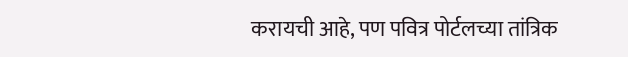करायची आहे, पण पवित्र पोर्टलच्या तांत्रिक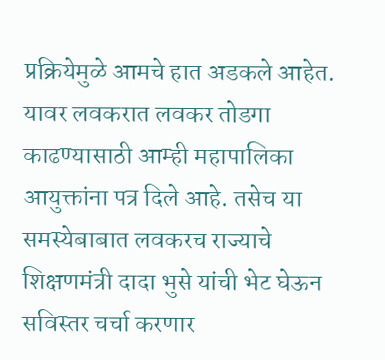प्रक्रियेमुळे आमचे हात अडकले आहेत. यावर लवकरात लवकर तोडगा काढण्यासाठी आम्ही महापालिका आयुक्तांना पत्र दिले आहे. तसेच या समस्येबाबात लवकरच राज्याचे शिक्षणमंत्री दादा भुसे यांची भेट घेऊन सविस्तर चर्चा करणार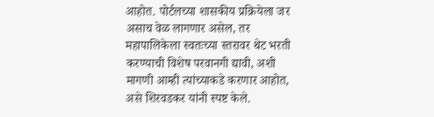आहोत. पोर्टलच्या शासकीय प्रक्रियेला जर असाच वेळ लागणार असेल, तर महापालिकेला स्वतःच्या स्तरावर थेट भरती करण्याची विशेष परवानगी द्यावी, अशी मागणी आम्ही त्यांच्याकडे करणार आहोत, असे शिरवडकर यांनी स्पष्ट केले.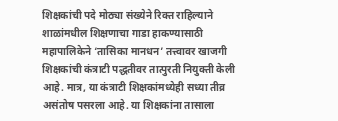शिक्षकांची पदे मोठ्या संख्येने रिक्त राहिल्याने शाळांमधील शिक्षणाचा गाडा हाकण्यासाठी महापालिकेने ‘तासिका मानधन’ तत्त्वावर खाजगी शिक्षकांची कंत्राटी पद्धतीवर तात्पुरती नियुक्ती केली आहे. मात्र, या कंत्राटी शिक्षकांमध्येही सध्या तीव्र असंतोष पसरला आहे. या शिक्षकांना तासाला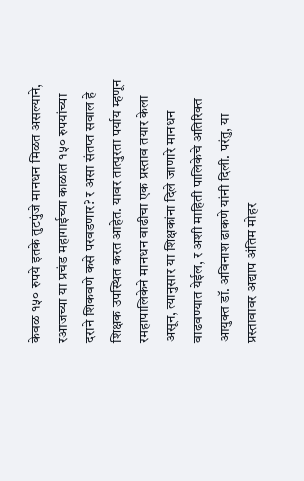केवळ १५० रुपये इतके तुटपुंजे मानधन मिळत असल्याने, रआजच्या या प्रचंड महागाईच्या काळात १५० रुपयांच्या दराने शिकवणे कसे परवडणार? र असा संतप्त सवाल हे शिक्षक उपस्थित करत आहेत. यावर तात्पुरता पर्याय म्हणून रमहापालिकेने मानधन वाढीचा एक प्रस्ताव तयार केला असून, त्यानुसार या शिक्षकांना दिले जाणारे मानधन वाढवण्यात येईल, र अशी माहिती पालिकेचे अतिरिक्त आयुक्त डॉ. अविनाश ढाकणे यांनी दिली. परंतु, या प्रस्तावावर अद्याप अंतिम मोहर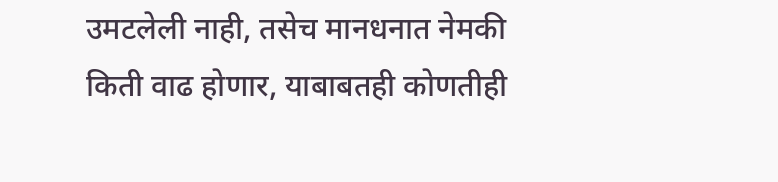उमटलेली नाही, तसेच मानधनात नेमकी किती वाढ होणार, याबाबतही कोणतीही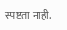स्पष्टता नाही.